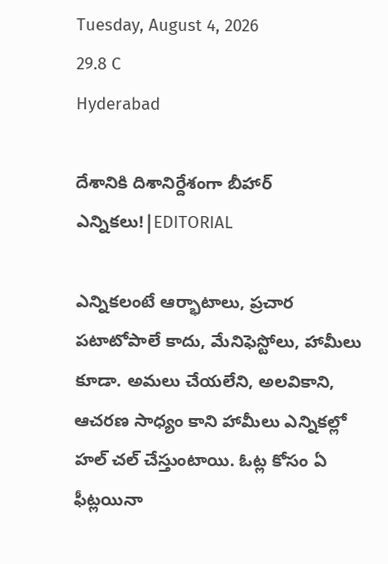Tuesday, August 4, 2026
29.8 C
Hyderabad

దేశానికి దిశానిర్దేశంగా బీహార్ ఎన్నికలు!|EDITORIAL

ఎన్నికలంటే ఆర్భాటాలు, ప్రచార పటాటోపాలే కాదు, మేనిఫెస్టోలు, హామీలు కూడా. అమలు చేయలేని, అలవికాని, ఆచరణ సాధ్యం కాని హామీలు ఎన్నికల్లో హల్ చల్ చేస్తుంటాయి. ఓట్ల కోసం ఏ ఫీట్లయినా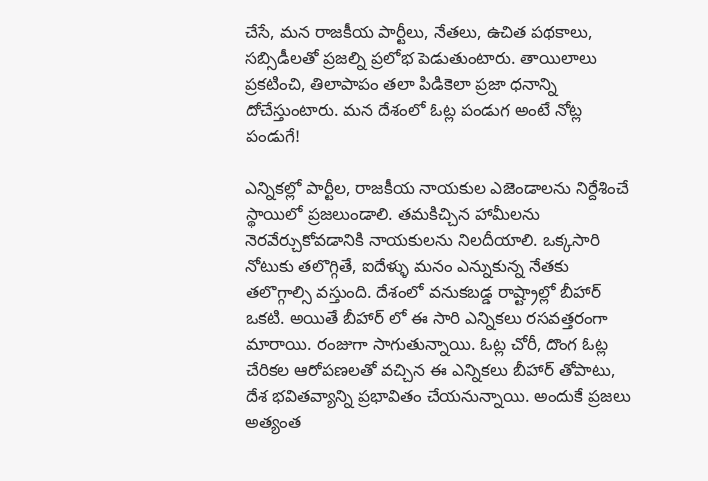చేసే, మన రాజకీయ పార్టీలు, నేతలు, ఉచిత పథకాలు, సబ్సిడీలతో ప్రజల్ని ప్రలోభ పెడుతుంటారు. తాయిలాలు ప్రకటించి, తిలాపాపం తలా పిడికెలా ప్రజా ధనాన్ని దోచేస్తుంటారు. మన దేశంలో ఓట్ల పండుగ అంటే నోట్ల పండుగే!

ఎన్నికల్లో పార్టీల, రాజకీయ నాయకుల ఎజెండాలను నిర్దేశించే స్థాయిలో ప్రజలుండాలి. తమకిచ్చిన హామీలను నెరవేర్చుకోవడానికి నాయకులను నిలదీయాలి. ఒక్కసారి నోటుకు తలొగ్గితే, ఐదేళ్ళు మనం ఎన్నుకున్న నేతకు తలొగ్గాల్సి వస్తుంది. దేశంలో వనుకబడ్డ రాష్ట్రాల్లో బీహార్ ఒకటి. అయితే బీహార్ లో ఈ సారి ఎన్నికలు రసవత్తరంగా మారాయి. రంజుగా సాగుతున్నాయి. ఓట్ల చోరీ, దొంగ ఓట్ల చేరికల ఆరోపణలతో వచ్చిన ఈ ఎన్నికలు బీహార్ తోపాటు, దేశ భవితవ్యాన్ని ప్రభావితం చేయనున్నాయి. అందుకే ప్రజలు అత్యంత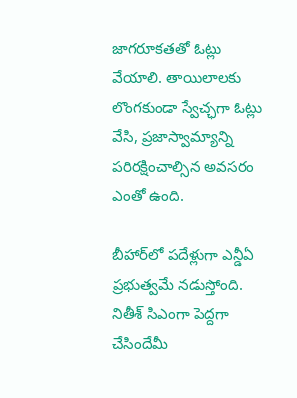జాగరూకతతో ఓట్లు వేయాలి. తాయిలాలకు లొంగకుండా స్వేచ్ఛగా ఓట్లు వేసి, ప్రజాస్వామ్యాన్ని పరిరక్షించాల్సిన అవసరం ఎంతో ఉంది.

బీహార్‌లో పదేళ్లుగా ఎన్డీఏ ప్రభుత్వమే నడుస్తోంది. నితీశ్‌ సిఎంగా పెద్దగా చేసిందేమీ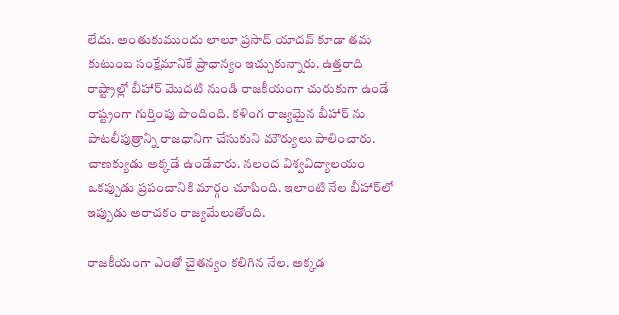లేదు. అంతుకుముందు లాలూ ప్రసాద్‌ యాదవ్‌ కూడా తమ కుటుంబ సంక్షేమానికే ప్రాధాన్యం ఇచ్చుకున్నారు. ఉత్తరాది రాష్ట్రాల్లో బీహార్‌ మొదటి నుండి రాజకీయంగా చురుకుగా ఉండే రాష్ట్రంగా గుర్తింపు పొందింది. కళింగ రాజ్యమైన బీహార్‌ ను పాటలీపుత్రాన్ని రాజధానిగా చేసుకుని మౌర్యులు పాలించారు. చాణక్యుడు అక్కడే ఉండేవారు. నలంద విశ్వవిద్యాలయం ఒకప్పుడు ప్రపంచానికి మార్గం చూపింది. ఇలాంటి నేల బీహార్‌లో ఇప్పుడు అరాచకం రాజ్యమేలుతోంది.

రాజకీయంగా ఎంతో చైతన్యం కలిగిన నేల. అక్కడ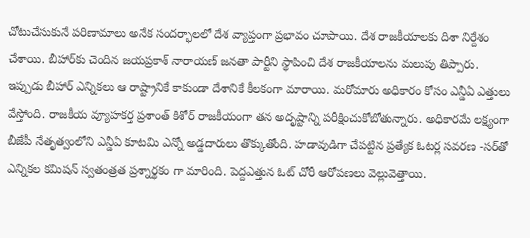చోటుచేసుకునే పరిణామాలు అనేక సందర్భాలలో దేశ వ్యాప్తంగా ప్రభావం చూపాయి. దేశ రాజకీయాలకు దిశా నిర్దేశం చేశాయి. బీహార్‌కు చెందిన జయప్రకాశ్‌ నారాయణ్‌ జనతా పార్టీని స్థాపించి దేశ రాజకీయాలను మలుపు తిప్పారు. ఇప్పుడు బీహార్ ఎన్నికలు ఆ రాష్ట్రానికే కాకుండా దేశానికే కీలకంగా మారాయి. మరోమారు అధికారం కోసం ఎన్డీఏ ఎత్తులు వేస్తోంది. రాజకీయ వ్యూహకర్త ప్రశాంత్‌ కిశోర్‌ రాజకీయంగా తన అదృష్టాన్ని పరీక్షించుకోబోతున్నారు. అధికారమే లక్ష్యంగా బీజేపీ నేతృత్వంలోని ఎన్డీఏ కూటమి ఎన్నో అడ్డదారులు తొక్కుతోంది. హడావుడిగా చేపట్టిన ప్రత్యేక ఓటర్ల సవరణ -సర్‌తో ఎన్నికల కమిషన్‌ స్వతంత్రత ప్రశ్నార్థకం గా మారింది. పెద్దఎత్తున ఓట్‌ చోరీ ఆరోపణలు వెల్లువెత్తాయి.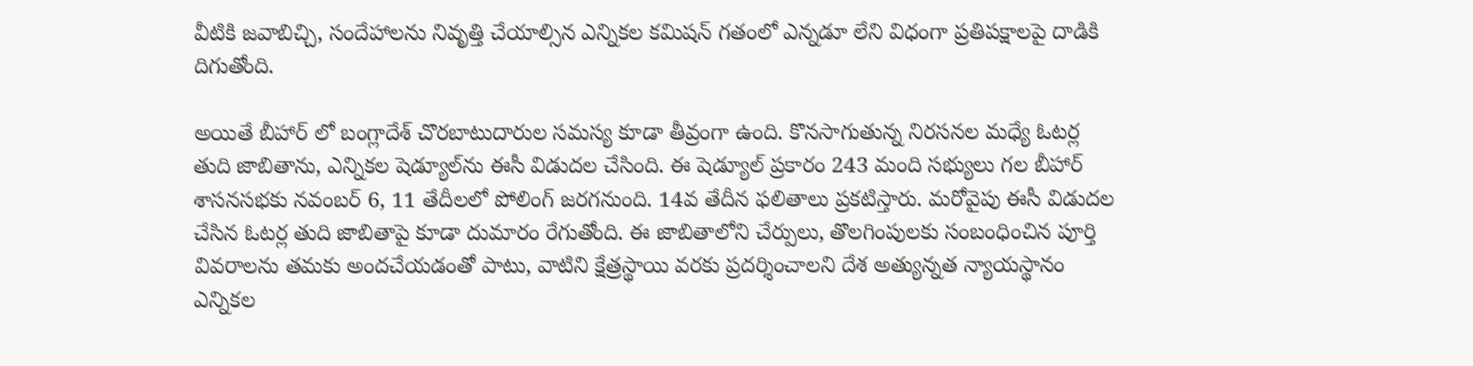వీటికి జవాబిచ్చి, సందేహాలను నివృత్తి చేయాల్సిన ఎన్నికల కమిషన్‌ గతంలో ఎన్నడూ లేని విధంగా ప్రతిపక్షాలపై దాడికి దిగుతోంది.

అయితే బీహార్ లో బంగ్లాదేశ్ చొరబాటుదారుల సమస్య కూడా తీవ్రంగా ఉంది. కొనసాగుతున్న నిరసనల మధ్యే ఓటర్ల తుది జాబితాను, ఎన్నికల షెడ్యూల్‌ను ఈసీ విడుదల చేసింది. ఈ షెడ్యూల్‌ ప్రకారం 243 మంది సభ్యులు గల బీహార్‌ శాసనసభకు నవంబర్‌ 6, 11 తేదీలలో పోలింగ్‌ జరగనుంది. 14వ తేదీన ఫలితాలు ప్రకటిస్తారు. మరోవైపు ఈసీ విడుదల చేసిన ఓటర్ల తుది జాబితాపై కూడా దుమారం రేగుతోంది. ఈ జాబితాలోని చేర్పులు, తొలగింపులకు సంబంధించిన పూర్తి వివరాలను తమకు అందచేయడంతో పాటు, వాటిని క్షేత్రస్థాయి వరకు ప్రదర్శించాలని దేశ అత్యున్నత న్యాయస్థానం ఎన్నికల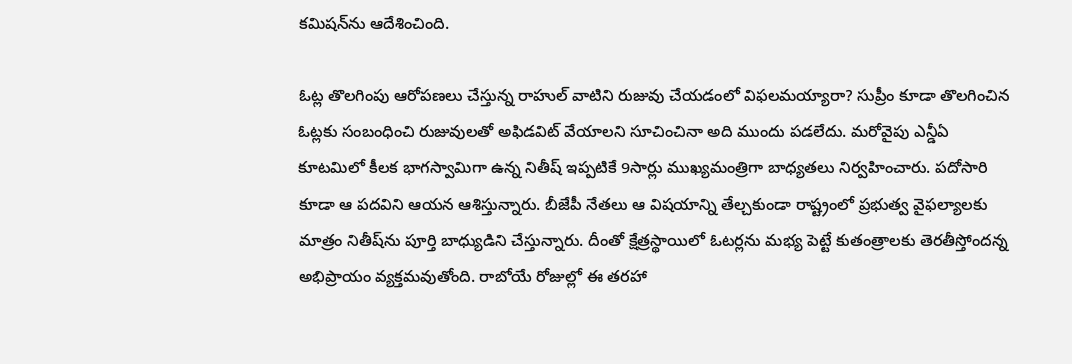కమిషన్‌ను ఆదేశించింది.

ఓట్ల తొలగింపు ఆరోపణలు చేస్తున్న రాహుల్‌ వాటిని రుజువు చేయడంలో విఫలమయ్యారా? సుప్రీం కూడా తొలగించిన ఓట్లకు సంబంధించి రుజువులతో అఫిడవిట్‌ వేయాలని సూచించినా అది ముందు పడలేదు. మరోవైపు ఎన్డీఏ కూటమిలో కీలక భాగస్వామిగా ఉన్న నితీష్‌ ఇప్పటికే 9సార్లు ముఖ్యమంత్రిగా బాధ్యతలు నిర్వహించారు. పదోసారి కూడా ఆ పదవిని ఆయన ఆశిస్తున్నారు. బీజేపీ నేతలు ఆ విషయాన్ని తేల్చకుండా రాష్ట్రంలో ప్రభుత్వ వైఫల్యాలకు మాత్రం నితీష్‌ను పూర్తి బాధ్యుడిని చేస్తున్నారు. దీంతో క్షేత్రస్థాయిలో ఓటర్లను మభ్య పెట్టే కుతంత్రాలకు తెరతీస్తోందన్న అభిప్రాయం వ్యక్తమవుతోంది. రాబోయే రోజుల్లో ఈ తరహా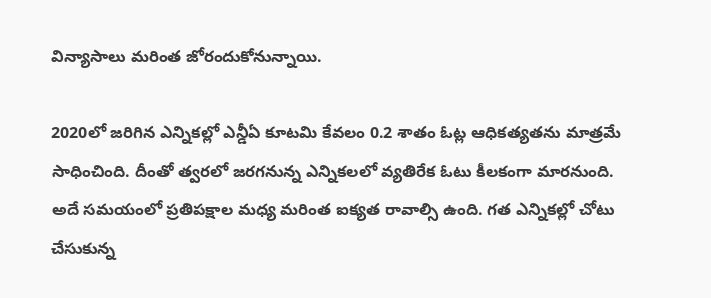విన్యాసాలు మరింత జోరందుకోనున్నాయి.

2020లో జరిగిన ఎన్నికల్లో ఎన్డీఏ కూటమి కేవలం 0.2 శాతం ఓట్ల ఆధికత్యతను మాత్రమే సాధించింది. దీంతో త్వరలో జరగనున్న ఎన్నికలలో వ్యతిరేక ఓటు కీలకంగా మారనుంది. అదే సమయంలో ప్రతిపక్షాల మధ్య మరింత ఐక్యత రావాల్సి ఉంది. గత ఎన్నికల్లో చోటు చేసుకున్న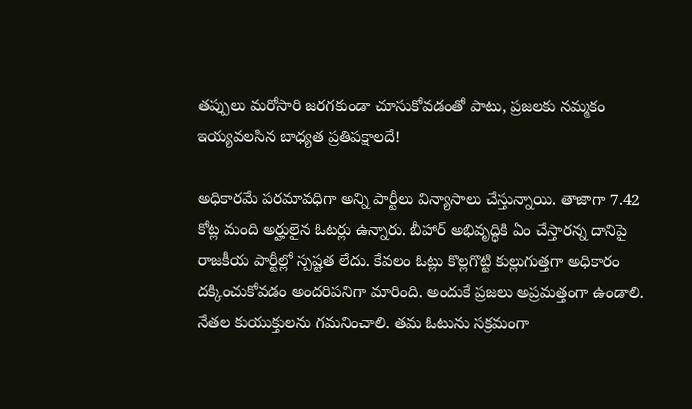తప్పులు మరోసారి జరగకుండా చూసుకోవడంతో పాటు, ప్రజలకు నమ్మకం ఇయ్యవలసిన బాధ్యత ప్రతిపక్షాలదే!

అధికారమే పరమావధిగా అన్ని పార్టీలు విన్యాసాలు చేస్తున్నాయి. తాజాగా 7.42 కోట్ల మంది అర్హులైన ఓటర్లు ఉన్నారు. బీహార్‌ అభివృద్ధికి ఏం చేస్తారన్న దానిపై రాజకీయ పార్టీల్లో స్పష్టత లేదు. కేవలం ఓట్లు కొల్లగొట్టి కుల్లుగుత్తగా అధికారం దక్కించుకోవడం అందరిపనిగా మారింది. అందుకే ప్రజలు అప్రమత్తంగా ఉండాలి. నేతల కుయుక్తులను గమనించాలి. తమ ఓటును సక్రమంగా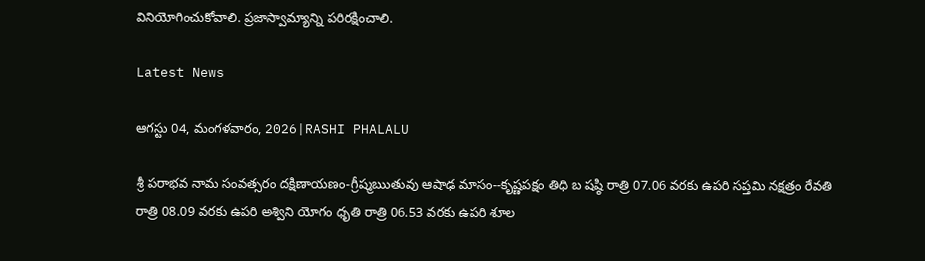వినియోగించుకోవాలి. ప్రజాస్వామ్యాన్ని పరిరక్షించాలి.

Latest News

ఆగస్టు 04, మంగళవారం, 2026|RASHI PHALALU

శ్రీ పరాభవ నామ సంవత్సరం దక్షిణాయణం-గ్రీష్మఋతువు ఆషాఢ మాసం--కృష్ణపక్షం తిధి బ షష్ఠి రాత్రి 07.06 వరకు ఉపరి సప్తమి నక్షత్రం రేవతి రాత్రి 08.09 వరకు ఉపరి అశ్విని యోగం ధృతి రాత్రి 06.53 వరకు ఉపరి శూల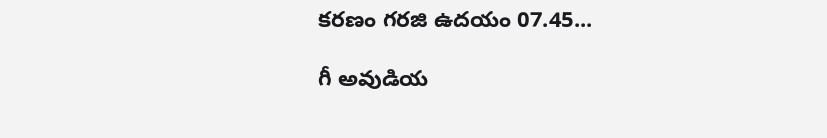కరణం గరజి ఉదయం 07.45...

గీ అవుడియ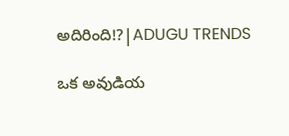అదిరింది!?|ADUGU TRENDS

ఒక అవుడియ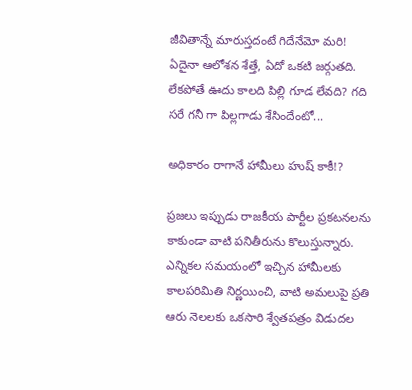జీవితాన్నే మారుస్తదంటే గిదేనేమో మరి! ఏదైనా ఆలోశన శేత్తే, ఏదో ఒకటి జర్గుతది. లేకపోతే ఊదు కాలది పిల్లి గూడ లేవది? గది సరే గనీ గా పిల్లగాడు శేసిందేంటో...

అధికారం రాగానే హామీలు హుష్ కాకీ!?

ప్రజలు ఇప్పుడు రాజకీయ పార్టీల ప్రకటనలను కాకుండా వాటి పనితీరును కొలుస్తున్నారు. ఎన్నికల సమయంలో ఇచ్చిన హామీలకు కాలపరిమితి నిర్ణయించి, వాటి అమలుపై ప్రతి ఆరు నెలలకు ఒకసారి శ్వేతపత్రం విడుదల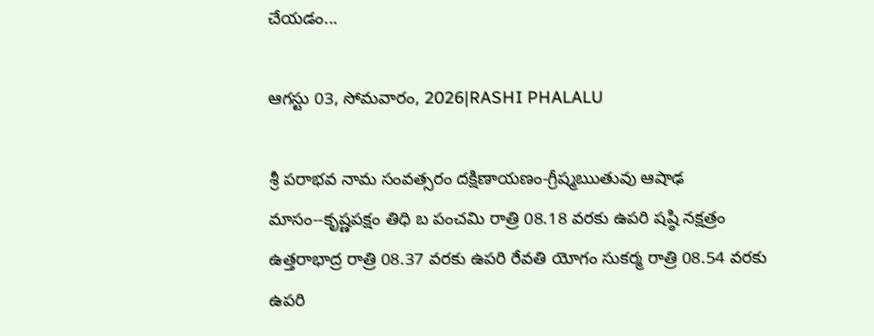చేయడం...

ఆగస్టు 03, సోమవారం, 2026|RASHI PHALALU

శ్రీ పరాభవ నామ సంవత్సరం దక్షిణాయణం-గ్రీష్మఋతువు ఆషాఢ మాసం--కృష్ణపక్షం తిధి బ పంచమి రాత్రి 08.18 వరకు ఉపరి షష్ఠి నక్షత్రం ఉత్తరాభాద్ర రాత్రి 08.37 వరకు ఉపరి రేవతి యోగం సుకర్మ రాత్రి 08.54 వరకు ఉపరి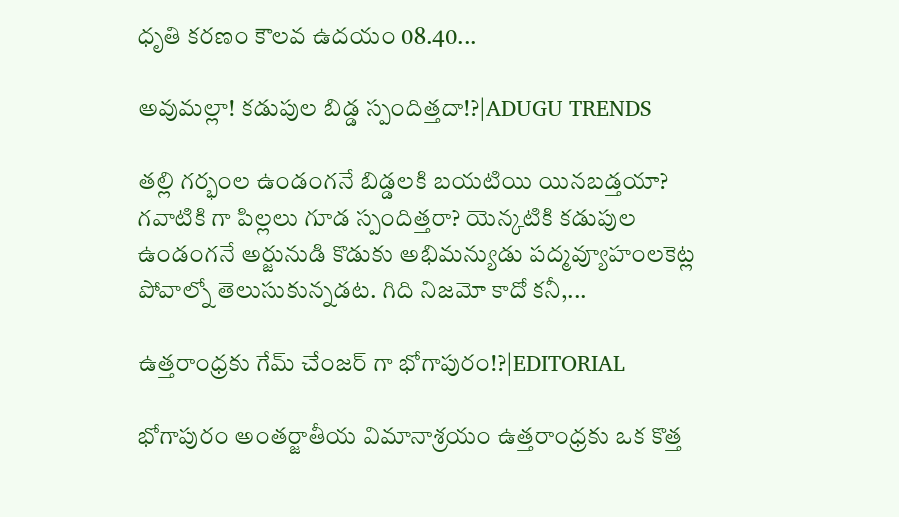ధృతి కరణం కౌలవ ఉదయం 08.40...

అవుమల్లా! కడుపుల బిడ్డ స్పందిత్తదా!?|ADUGU TRENDS

తల్లి గర్భంల ఉండంగనే బిడ్డలకి బయటియి యినబడ్తయా? గవాటికి గా పిల్లలు గూడ స్పందిత్తరా? యెన్కటికి కడుపుల ఉండంగనే అర్జునుడి కొడుకు అభిమన్యుడు పద్మవ్యూహంలకెట్ల పోవాల్నో తెలుసుకున్నడట. గిది నిజమో కాదో కనీ,...

ఉత్తరాంధ్రకు గేమ్ చేంజర్ గా భోగాపురం!?|EDITORIAL

భోగాపురం అంతర్జాతీయ విమానాశ్రయం ఉత్తరాంధ్రకు ఒక కొత్త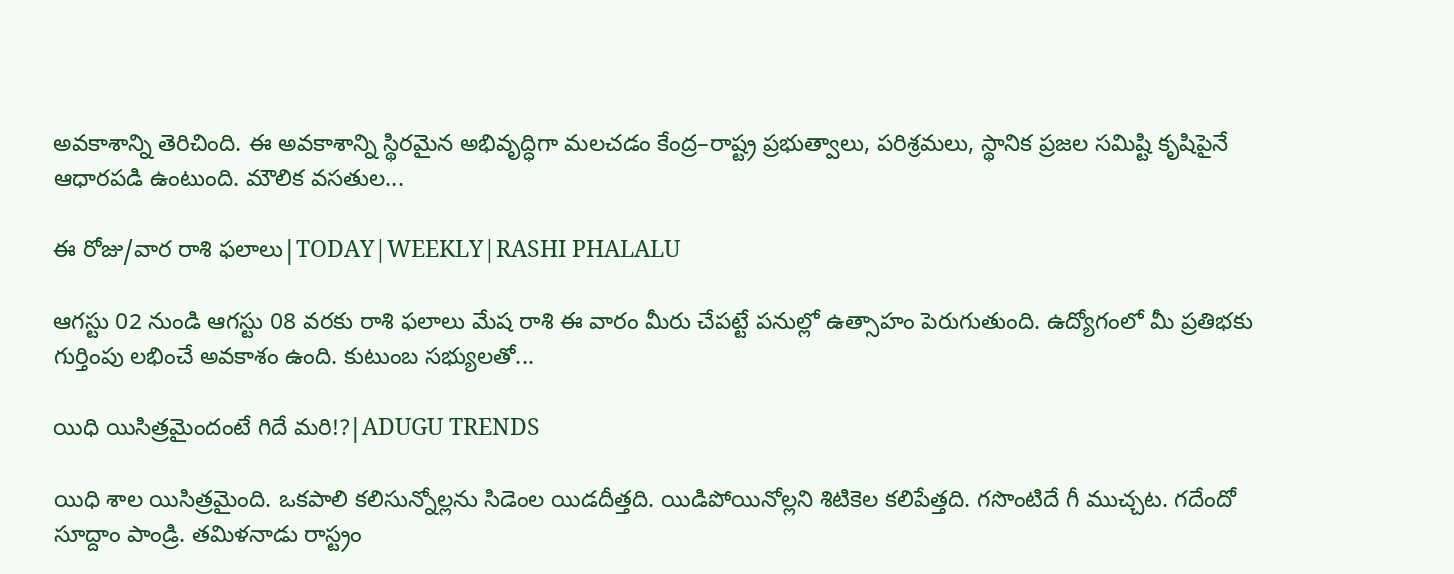అవకాశాన్ని తెరిచింది. ఈ అవకాశాన్ని స్థిరమైన అభివృద్ధిగా మలచడం కేంద్ర–రాష్ట్ర ప్రభుత్వాలు, పరిశ్రమలు, స్థానిక ప్రజల సమిష్టి కృషిపైనే ఆధారపడి ఉంటుంది. మౌలిక వసతుల...

ఈ రోజు/వార రాశి ఫలాలు|TODAY|WEEKLY|RASHI PHALALU

ఆగస్టు 02 నుండి ఆగస్టు 08 వరకు రాశి ఫలాలు మేష రాశి ఈ వారం మీరు చేపట్టే పనుల్లో ఉత్సాహం పెరుగుతుంది. ఉద్యోగంలో మీ ప్రతిభకు గుర్తింపు లభించే అవకాశం ఉంది. కుటుంబ సభ్యులతో...

యిధి యిసిత్రమైందంటే గిదే మరి!?|ADUGU TRENDS

యిధి శాల యిసిత్రమైంది. ఒకపాలి కలిసున్నోల్లను సిడెంల యిడదీత్తది. యిడిపోయినోల్లని శిటికెల కలిపేత్తది. గసొంటిదే గీ ముచ్చట. గదేందో సూద్దాం పాండ్రి. తమిళనాడు రాస్ట్రం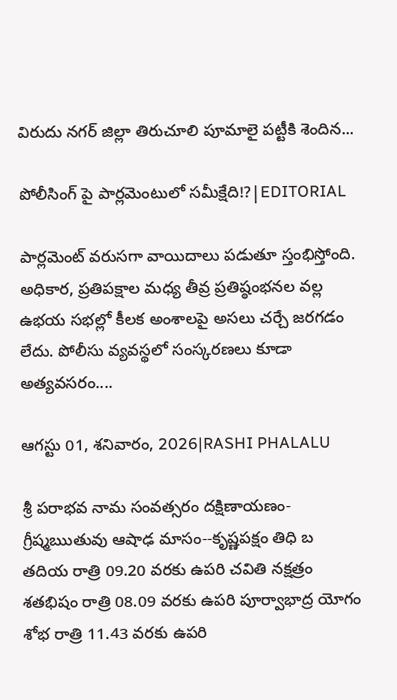విరుదు నగర్ జిల్లా తిరుచూలి పూమాలై పట్టీకి శెందిన...

పోలీసింగ్ పై పార్లమెంటులో సమీక్షేది!?|EDITORIAL

పార్లమెంట్ వరుసగా వాయిదాలు పడుతూ స్తంభిస్తోంది. అధికార, ప్రతిపక్షాల మధ్య తీవ్ర ప్రతిష్ఠంభనల వల్ల ఉభయ సభల్లో కీలక అంశాలపై అసలు చర్చే జరగడం లేదు. పోలీసు వ్యవస్థలో సంస్కరణలు కూడా అత్యవసరం....

ఆగస్టు 01, శనివారం, 2026|RASHI PHALALU

శ్రీ పరాభవ నామ సంవత్సరం దక్షిణాయణం-గ్రీష్మఋతువు ఆషాఢ మాసం--కృష్ణపక్షం తిధి బ తదియ రాత్రి 09.20 వరకు ఉపరి చవితి నక్షత్రం శతభిషం రాత్రి 08.09 వరకు ఉపరి పూర్వాభాద్ర యోగం శోభ రాత్రి 11.43 వరకు ఉపరి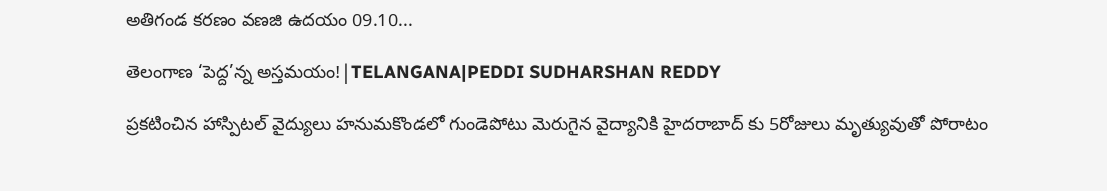అతిగండ కరణం వణజి ఉదయం 09.10...

తెలంగాణ ‘పెద్ద’న్న అస్తమయం!|TELANGANA|PEDDI SUDHARSHAN REDDY

ప్రకటించిన హాస్పిటల్ వైద్యులు హనుమకొండలో గుండెపోటు మెరుగైన వైద్యానికి హైదరాబాద్ కు 5రోజులు మృత్యువుతో పోరాటం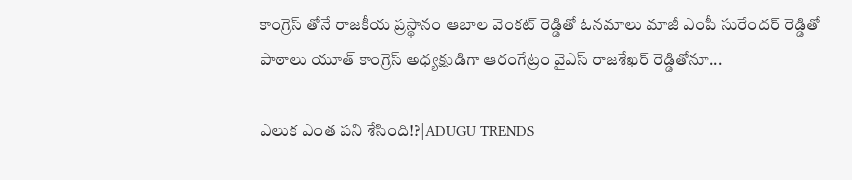కాంగ్రెస్ తోనే రాజకీయ ప్రస్థానం ఆబాల వెంకట్ రెడ్డితో ఓనమాలు మాజీ ఎంపీ సురేందర్ రెడ్డితో పాఠాలు యూత్ కాంగ్రెస్ అధ్యక్షుడిగా ఆరంగేట్రం వైఎస్ రాజశేఖర్ రెడ్డితోనూ...

ఎలుక ఎంత పని శేసింది!?|ADUGU TRENDS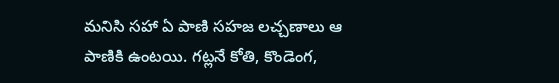మనిసి సహా ఏ పాణి సహజ లచ్చణాలు ఆ పాణికి ఉంటయి. గట్లనే కోతి, కొండెంగ,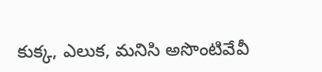కుక్క, ఎలుక, మనిసి అసొంటివేవీ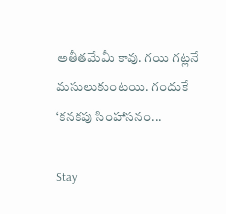అతీతమేమీ కావు. గయి గట్లనే మసులుకుంటయి. గందుకే ‘కనకపు సింహాసనం...

Stay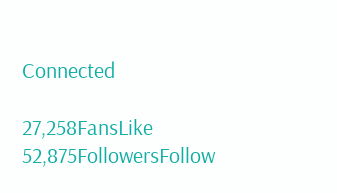Connected

27,258FansLike
52,875FollowersFollow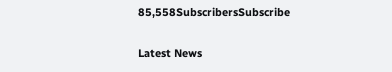85,558SubscribersSubscribe

Latest News